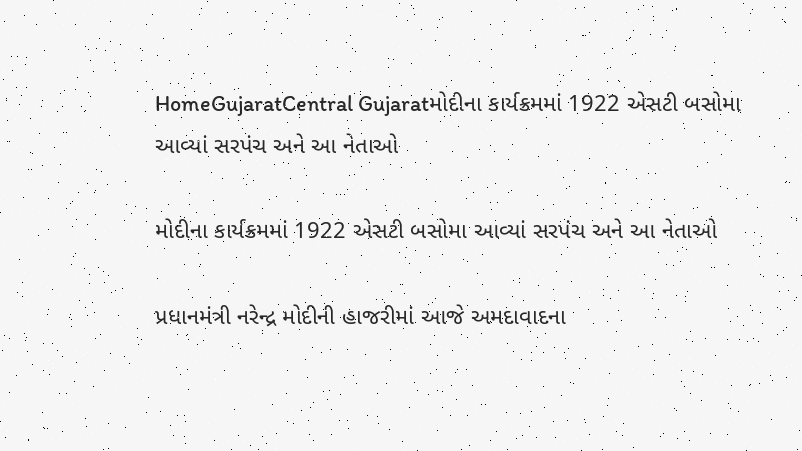HomeGujaratCentral Gujaratમોદીના કાર્યક્રમમાં 1922 એસટી બસોમા આવ્યાં સરપંચ અને આ નેતાઓ

મોદીના કાર્યક્રમમાં 1922 એસટી બસોમા આવ્યાં સરપંચ અને આ નેતાઓ

પ્રધાનમંત્રી નરેન્દ્ર મોદીની હાજરીમાં આજે અમદાવાદના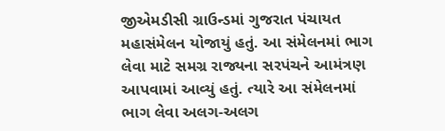જીએમડીસી ગ્રાઉન્ડમાં ગુજરાત પંચાયત મહાસંમેલન યોજાયું હતું. આ સંમેલનમાં ભાગ લેવા માટે સમગ્ર રાજ્યના સરપંચને આમંત્રણ આપવામાં આવ્યું હતું. ત્યારે આ સંમેલનમાં ભાગ લેવા અલગ-અલગ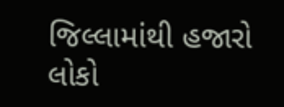જિલ્લામાંથી હજારો લોકો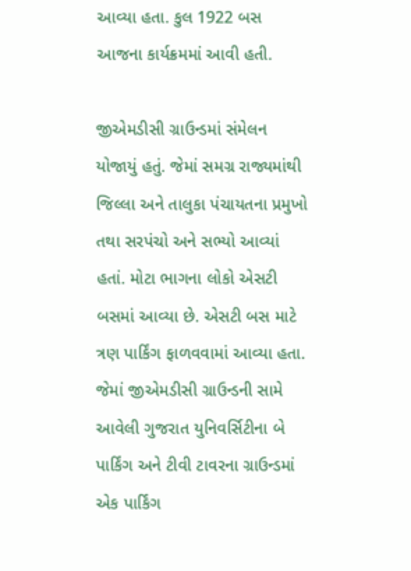આવ્યા હતા. કુલ 1922 બસ આજના કાર્યક્રમમાં આવી હતી.

જીએમડીસી ગ્રાઉન્ડમાં સંમેલન યોજાયું હતું. જેમાં સમગ્ર રાજ્યમાંથી જિલ્લા અને તાલુકા પંચાયતના પ્રમુખો તથા સરપંચો અને સભ્યો આવ્યાં હતાં. મોટા ભાગના લોકો એસટી બસમાં આવ્યા છે. એસટી બસ માટે ત્રણ પાર્કિંગ ફાળવવામાં આવ્યા હતા. જેમાં જીએમડીસી ગ્રાઉન્ડની સામે આવેલી ગુજરાત યુનિવર્સિટીના બે પાર્કિંગ અને ટીવી ટાવરના ગ્રાઉન્ડમાં એક પાર્કિંગ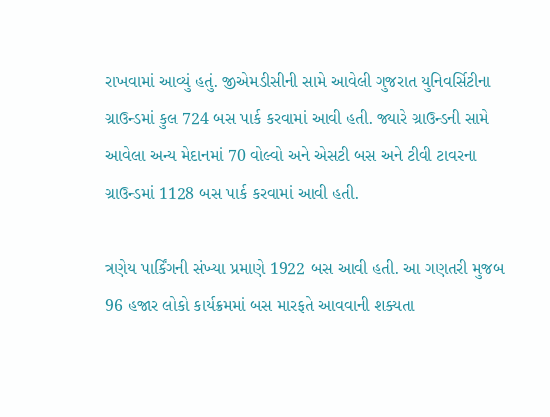રાખવામાં આવ્યું હતું. જીએમડીસીની સામે આવેલી ગુજરાત યુનિવર્સિટીના ગ્રાઉન્ડમાં કુલ 724 બસ પાર્ક કરવામાં આવી હતી. જ્યારે ગ્રાઉન્ડની સામે આવેલા અન્ય મેદાનમાં 70 વોલ્વો અને એસટી બસ અને ટીવી ટાવરના ગ્રાઉન્ડમાં 1128 બસ પાર્ક કરવામાં આવી હતી.

ત્રણેય પાર્કિંગની સંખ્યા પ્રમાણે 1922 બસ આવી હતી. આ ગણતરી મુજબ 96 હજાર લોકો કાર્યક્રમમાં બસ મારફતે આવવાની શક્યતા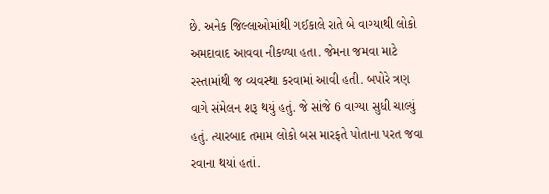છે. અનેક જિલ્લાઓમાંથી ગઈકાલે રાતે બે વાગ્યાથી લોકો અમદાવાદ આવવા નીકળ્યા હતા. જેમના જમવા માટે રસ્તામાંથી જ વ્યવસ્થા કરવામાં આવી હતી. બપોરે ત્રણ વાગે સંમેલન શરૂ થયું હતું. જે સાંજે 6 વાગ્યા સુધી ચાલ્યું હતું. ત્યારબાદ તમામ લોકો બસ મારફતે પોતાના પરત જવા રવાના થયાં હતાં.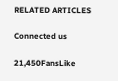RELATED ARTICLES

Connected us

21,450FansLike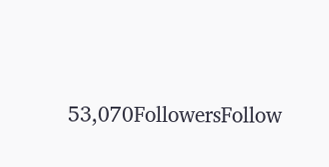53,070FollowersFollow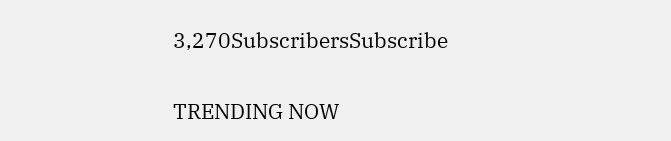3,270SubscribersSubscribe

TRENDING NOW